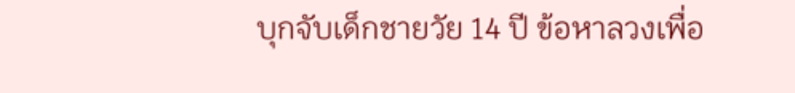บุกจับเด็กชายวัย 14 ปี ข้อหาลวงเพื่อ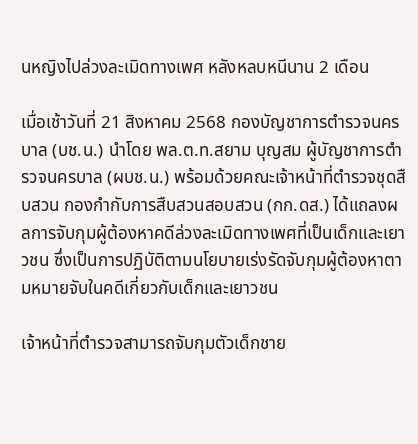นหญิงไปล่วงละเมิดทางเพศ หลังหลบหนีนาน 2 เดือน

เมื่อเช้าวันที่ 21 สิงหาคม 2568 กองบัญชาการตำรวจนครบาล (บช.น.) นำโดย พล.ต.ท.สยาม บุญสม ผู้บัญชาการตำรวจนครบาล (ผบช.น.) พร้อมด้วยคณะเจ้าหน้าที่ตำรวจชุดสืบสวน กองกำกับการสืบสวนสอบสวน (กก.ดส.) ได้แถลงผลการจับกุมผู้ต้องหาคดีล่วงละเมิดทางเพศที่เป็นเด็กและเยาวชน ซึ่งเป็นการปฏิบัติตามนโยบายเร่งรัดจับกุมผู้ต้องหาตามหมายจับในคดีเกี่ยวกับเด็กและเยาวชน

เจ้าหน้าที่ตำรวจสามารถจับกุมตัวเด็กชาย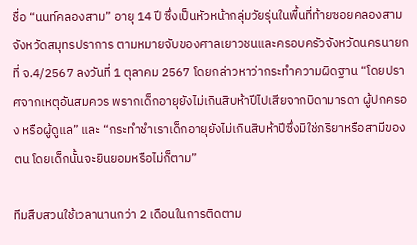ชื่อ “นนท์คลองสาม” อายุ 14 ปี ซึ่งเป็นหัวหน้ากลุ่มวัยรุ่นในพื้นที่ท้ายซอยคลองสาม จังหวัดสมุทรปราการ ตามหมายจับของศาลเยาวชนและครอบครัวจังหวัดนครนายก ที่ จ.4/2567 ลงวันที่ 1 ตุลาคม 2567 โดยกล่าวหาว่ากระทำความผิดฐาน “โดยปราศจากเหตุอันสมควร พรากเด็กอายุยังไม่เกินสิบห้าปีไปเสียจากบิดามารดา ผู้ปกครอง หรือผู้ดูแล” และ “กระทำชำเราเด็กอายุยังไม่เกินสิบห้าปีซึ่งมิใช่ภริยาหรือสามีของตน โดยเด็กนั้นจะยินยอมหรือไม่ก็ตาม”

ทีมสืบสวนใช้เวลานานกว่า 2 เดือนในการติดตาม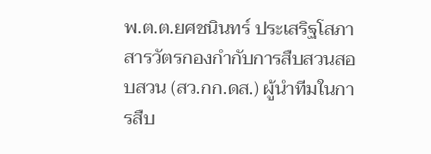พ.ต.ต.ยศชนินทร์ ประเสริฐโสภา สารวัตรกองกำกับการสืบสวนสอบสวน (สว.กก.ดส.) ผู้นำทีมในการสืบ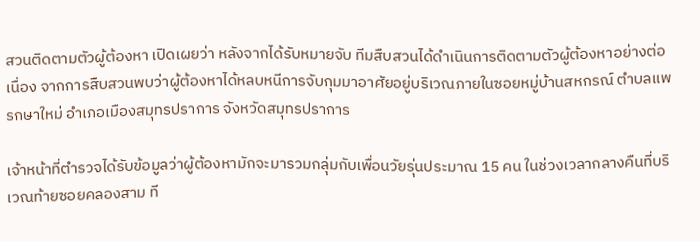สวนติดตามตัวผู้ต้องหา เปิดเผยว่า หลังจากได้รับหมายจับ ทีมสืบสวนได้ดำเนินการติดตามตัวผู้ต้องหาอย่างต่อเนื่อง จากการสืบสวนพบว่าผู้ต้องหาได้หลบหนีการจับกุมมาอาศัยอยู่บริเวณภายในซอยหมู่บ้านสหกรณ์ ตำบลแพรกษาใหม่ อำเภอเมืองสมุทรปราการ จังหวัดสมุทรปราการ

เจ้าหน้าที่ตำรวจได้รับข้อมูลว่าผู้ต้องหามักจะมารวมกลุ่มกับเพื่อนวัยรุ่นประมาณ 15 คน ในช่วงเวลากลางคืนที่บริเวณท้ายซอยคลองสาม ที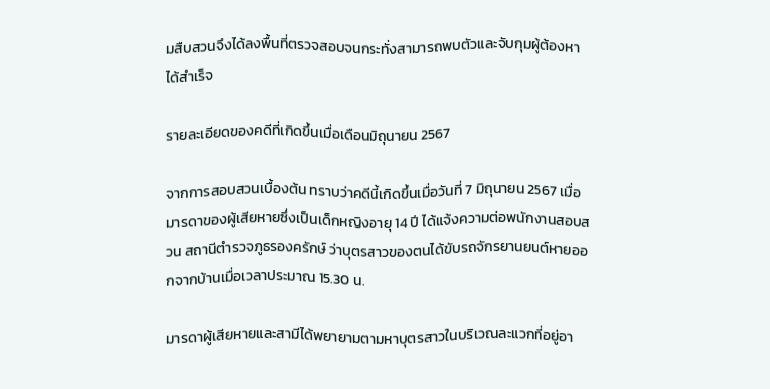มสืบสวนจึงได้ลงพื้นที่ตรวจสอบจนกระทั่งสามารถพบตัวและจับกุมผู้ต้องหาได้สำเร็จ

รายละเอียดของคดีที่เกิดขึ้นเมื่อเดือนมิถุนายน 2567

จากการสอบสวนเบื้องต้น ทราบว่าคดีนี้เกิดขึ้นเมื่อวันที่ 7 มิถุนายน 2567 เมื่อมารดาของผู้เสียหายซึ่งเป็นเด็กหญิงอายุ 14 ปี ได้แจ้งความต่อพนักงานสอบสวน สถานีตำรวจภูธรองครักษ์ ว่าบุตรสาวของตนได้ขับรถจักรยานยนต์หายออกจากบ้านเมื่อเวลาประมาณ 15.30 น.

มารดาผู้เสียหายและสามีได้พยายามตามหาบุตรสาวในบริเวณละแวกที่อยู่อา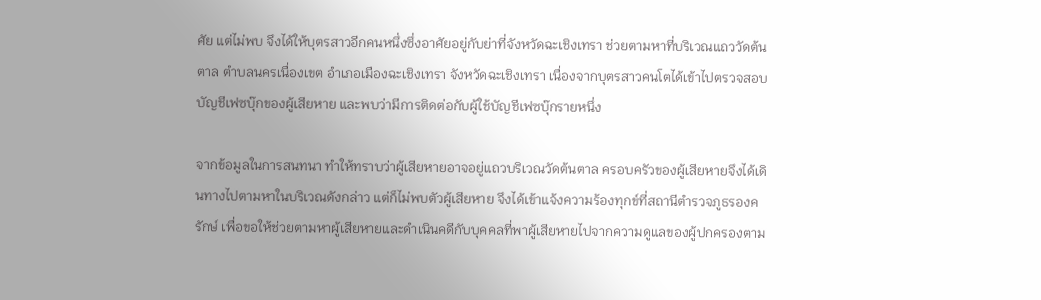ศัย แต่ไม่พบ จึงได้ให้บุตรสาวอีกคนหนึ่งซึ่งอาศัยอยู่กับย่าที่จังหวัดฉะเชิงเทรา ช่วยตามหาที่บริเวณแถววัดต้นตาล ตำบลนครเนื่องเขต อำเภอเมืองฉะเชิงเทรา จังหวัดฉะเชิงเทรา เนื่องจากบุตรสาวคนโตได้เข้าไปตรวจสอบบัญชีเฟซบุ๊กของผู้เสียหาย และพบว่ามีการติดต่อกับผู้ใช้บัญชีเฟซบุ๊กรายหนึ่ง

จากข้อมูลในการสนทนา ทำให้ทราบว่าผู้เสียหายอาจอยู่แถวบริเวณวัดต้นตาล ครอบครัวของผู้เสียหายจึงได้เดินทางไปตามหาในบริเวณดังกล่าว แต่ก็ไม่พบตัวผู้เสียหาย จึงได้เข้าแจ้งความร้องทุกข์ที่สถานีตำรวจภูธรองครักษ์ เพื่อขอให้ช่วยตามหาผู้เสียหายและดำเนินคดีกับบุคคลที่พาผู้เสียหายไปจากความดูแลของผู้ปกครองตาม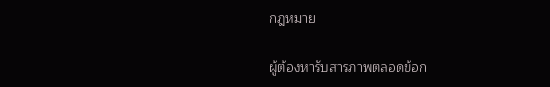กฎหมาย

ผู้ต้องหารับสารภาพตลอดข้อก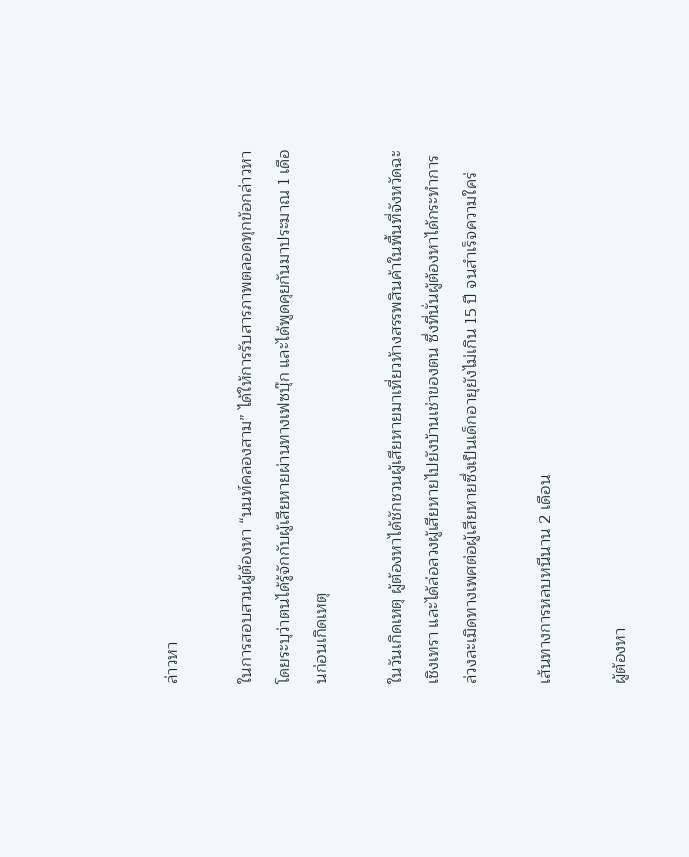ล่าวหา

ในการสอบสวนผู้ต้องหา “นนท์คลองสาม” ได้ให้การรับสารภาพตลอดทุกข้อกล่าวหา โดยระบุว่าตนได้รู้จักกับผู้เสียหายผ่านทางเฟซบุ๊ก และได้พูดคุยกันมาประมาณ 1 เดือนก่อนเกิดเหตุ

ในวันเกิดเหตุ ผู้ต้องหาได้ชักชวนผู้เสียหายมาเที่ยวห้างสรรพสินค้าในพื้นที่จังหวัดฉะเชิงเทรา และได้ล่อลวงผู้เสียหายไปยังบ้านเช่าของตน ซึ่งที่นั่นผู้ต้องหาได้กระทำการล่วงละเมิดทางเพศต่อผู้เสียหายซึ่งเป็นเด็กอายุยังไม่เกิน 15 ปี จนสำเร็จความใคร่

เส้นทางการหลบหนีนาน 2 เดือน

ผู้ต้องหา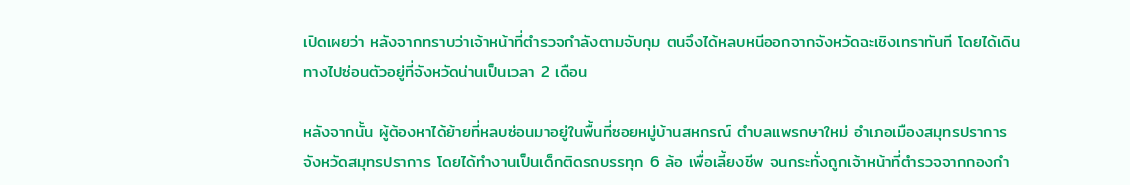เปิดเผยว่า หลังจากทราบว่าเจ้าหน้าที่ตำรวจกำลังตามจับกุม ตนจึงได้หลบหนีออกจากจังหวัดฉะเชิงเทราทันที โดยได้เดินทางไปซ่อนตัวอยู่ที่จังหวัดน่านเป็นเวลา 2 เดือน

หลังจากนั้น ผู้ต้องหาได้ย้ายที่หลบซ่อนมาอยู่ในพื้นที่ซอยหมู่บ้านสหกรณ์ ตำบลแพรกษาใหม่ อำเภอเมืองสมุทรปราการ จังหวัดสมุทรปราการ โดยได้ทำงานเป็นเด็กติดรถบรรทุก 6 ล้อ เพื่อเลี้ยงชีพ จนกระทั่งถูกเจ้าหน้าที่ตำรวจจากกองกำ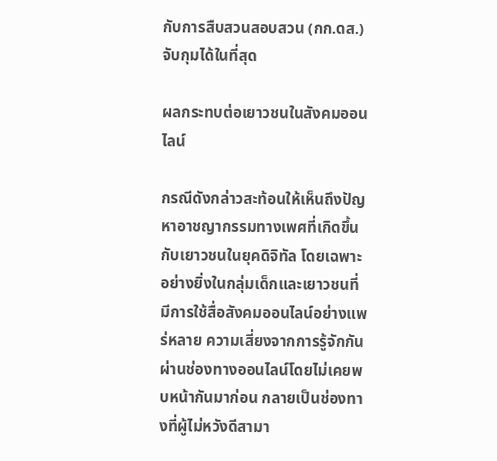กับการสืบสวนสอบสวน (กก.ดส.) จับกุมได้ในที่สุด

ผลกระทบต่อเยาวชนในสังคมออนไลน์

กรณีดังกล่าวสะท้อนให้เห็นถึงปัญหาอาชญากรรมทางเพศที่เกิดขึ้นกับเยาวชนในยุคดิจิทัล โดยเฉพาะอย่างยิ่งในกลุ่มเด็กและเยาวชนที่มีการใช้สื่อสังคมออนไลน์อย่างแพร่หลาย ความเสี่ยงจากการรู้จักกันผ่านช่องทางออนไลน์โดยไม่เคยพบหน้ากันมาก่อน กลายเป็นช่องทางที่ผู้ไม่หวังดีสามา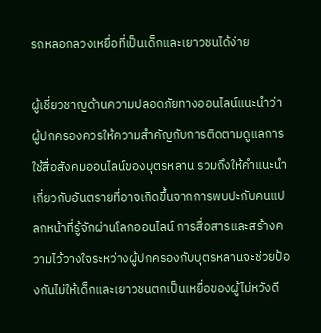รถหลอกลวงเหยื่อที่เป็นเด็กและเยาวชนได้ง่าย

ผู้เชี่ยวชาญด้านความปลอดภัยทางออนไลน์แนะนำว่า ผู้ปกครองควรให้ความสำคัญกับการติดตามดูแลการใช้สื่อสังคมออนไลน์ของบุตรหลาน รวมถึงให้คำแนะนำเกี่ยวกับอันตรายที่อาจเกิดขึ้นจากการพบปะกับคนแปลกหน้าที่รู้จักผ่านโลกออนไลน์ การสื่อสารและสร้างความไว้วางใจระหว่างผู้ปกครองกับบุตรหลานจะช่วยป้องกันไม่ให้เด็กและเยาวชนตกเป็นเหยื่อของผู้ไม่หวังดี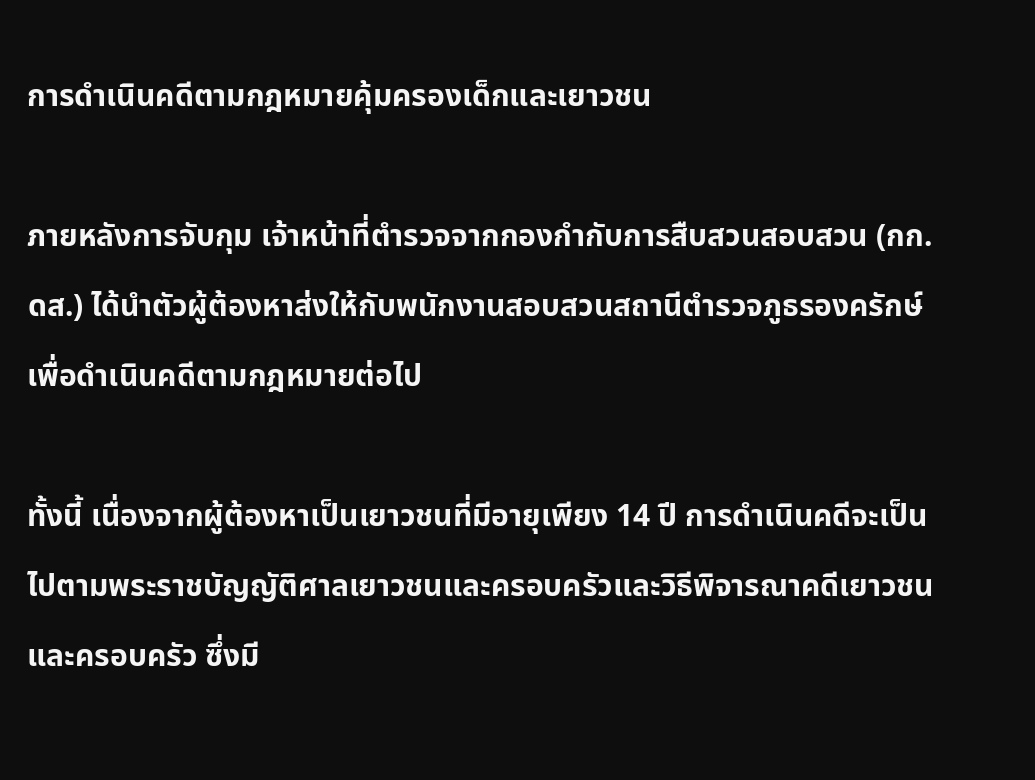การดำเนินคดีตามกฎหมายคุ้มครองเด็กและเยาวชน

ภายหลังการจับกุม เจ้าหน้าที่ตำรวจจากกองกำกับการสืบสวนสอบสวน (กก.ดส.) ได้นำตัวผู้ต้องหาส่งให้กับพนักงานสอบสวนสถานีตำรวจภูธรองครักษ์ เพื่อดำเนินคดีตามกฎหมายต่อไป

ทั้งนี้ เนื่องจากผู้ต้องหาเป็นเยาวชนที่มีอายุเพียง 14 ปี การดำเนินคดีจะเป็นไปตามพระราชบัญญัติศาลเยาวชนและครอบครัวและวิธีพิจารณาคดีเยาวชนและครอบครัว ซึ่งมี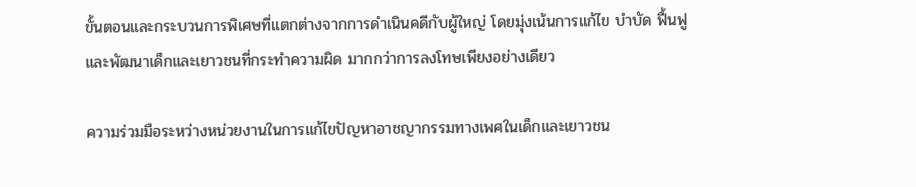ขั้นตอนและกระบวนการพิเศษที่แตกต่างจากการดำเนินคดีกับผู้ใหญ่ โดยมุ่งเน้นการแก้ไข บำบัด ฟื้นฟู และพัฒนาเด็กและเยาวชนที่กระทำความผิด มากกว่าการลงโทษเพียงอย่างเดียว

ความร่วมมือระหว่างหน่วยงานในการแก้ไขปัญหาอาชญากรรมทางเพศในเด็กและเยาวชน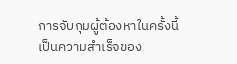การจับกุมผู้ต้องหาในครั้งนี้ เป็นความสำเร็จของ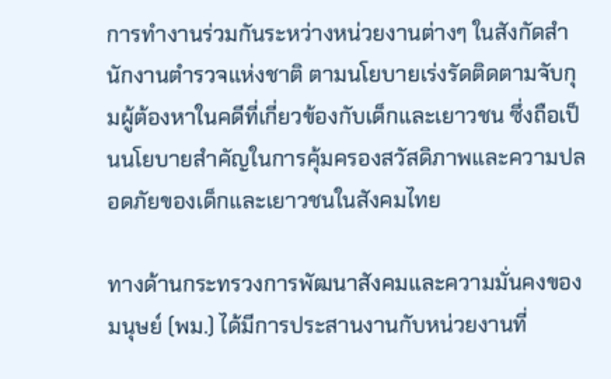การทำงานร่วมกันระหว่างหน่วยงานต่างๆ ในสังกัดสำนักงานตำรวจแห่งชาติ ตามนโยบายเร่งรัดติดตามจับกุมผู้ต้องหาในคดีที่เกี่ยวข้องกับเด็กและเยาวชน ซึ่งถือเป็นนโยบายสำคัญในการคุ้มครองสวัสดิภาพและความปลอดภัยของเด็กและเยาวชนในสังคมไทย

ทางด้านกระทรวงการพัฒนาสังคมและความมั่นคงของมนุษย์ (พม.) ได้มีการประสานงานกับหน่วยงานที่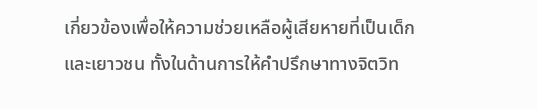เกี่ยวข้องเพื่อให้ความช่วยเหลือผู้เสียหายที่เป็นเด็กและเยาวชน ทั้งในด้านการให้คำปรึกษาทางจิตวิท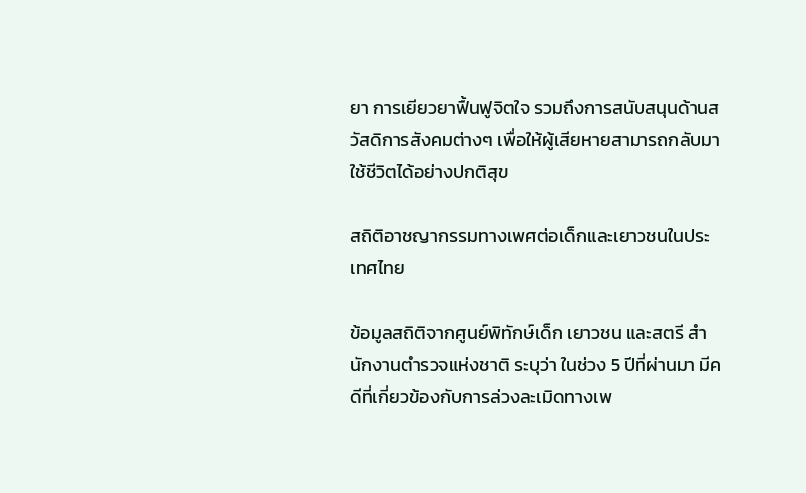ยา การเยียวยาฟื้นฟูจิตใจ รวมถึงการสนับสนุนด้านสวัสดิการสังคมต่างๆ เพื่อให้ผู้เสียหายสามารถกลับมาใช้ชีวิตได้อย่างปกติสุข

สถิติอาชญากรรมทางเพศต่อเด็กและเยาวชนในประเทศไทย

ข้อมูลสถิติจากศูนย์พิทักษ์เด็ก เยาวชน และสตรี สำนักงานตำรวจแห่งชาติ ระบุว่า ในช่วง 5 ปีที่ผ่านมา มีคดีที่เกี่ยวข้องกับการล่วงละเมิดทางเพ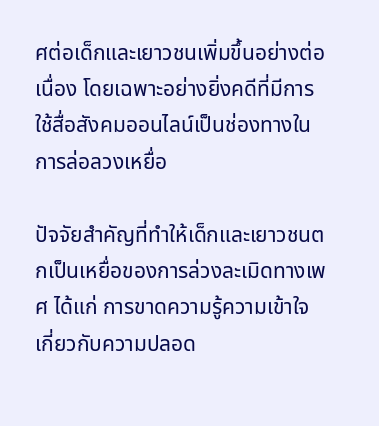ศต่อเด็กและเยาวชนเพิ่มขึ้นอย่างต่อเนื่อง โดยเฉพาะอย่างยิ่งคดีที่มีการใช้สื่อสังคมออนไลน์เป็นช่องทางในการล่อลวงเหยื่อ

ปัจจัยสำคัญที่ทำให้เด็กและเยาวชนตกเป็นเหยื่อของการล่วงละเมิดทางเพศ ได้แก่ การขาดความรู้ความเข้าใจเกี่ยวกับความปลอด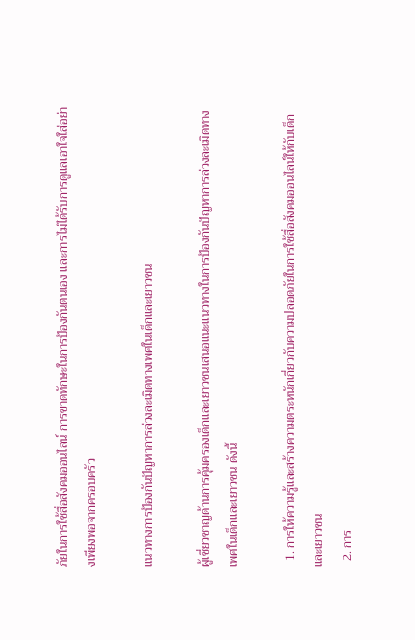ภัยในการใช้สื่อสังคมออนไลน์ การขาดทักษะในการป้องกันตนเอง และการไม่ได้รับการดูแลเอาใจใส่อย่างเพียงพอจากครอบครัว

แนวทางการป้องกันปัญหาการล่วงละเมิดทางเพศในเด็กและเยาวชน

ผู้เชี่ยวชาญด้านการคุ้มครองเด็กและเยาวชนเสนอแนะแนวทางในการป้องกันปัญหาการล่วงละเมิดทางเพศในเด็กและเยาวชน ดังนี้

  1. การให้ความรู้และสร้างความตระหนักเกี่ยวกับความปลอดภัยในการใช้สื่อสังคมออนไลน์ให้กับเด็กและเยาวชน
  2. การ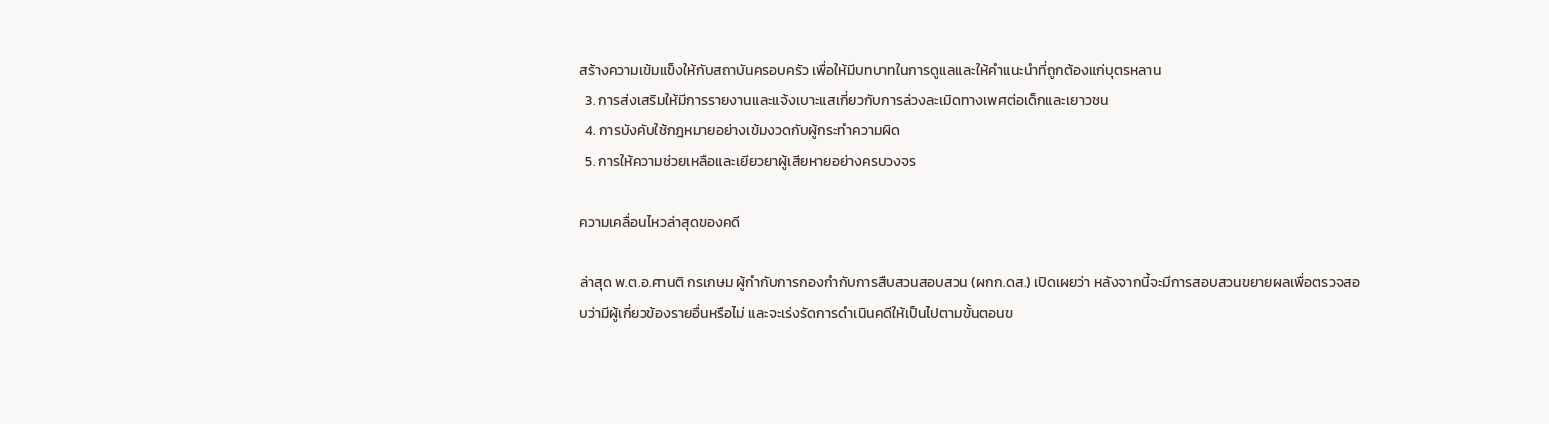สร้างความเข้มแข็งให้กับสถาบันครอบครัว เพื่อให้มีบทบาทในการดูแลและให้คำแนะนำที่ถูกต้องแก่บุตรหลาน
  3. การส่งเสริมให้มีการรายงานและแจ้งเบาะแสเกี่ยวกับการล่วงละเมิดทางเพศต่อเด็กและเยาวชน
  4. การบังคับใช้กฎหมายอย่างเข้มงวดกับผู้กระทำความผิด
  5. การให้ความช่วยเหลือและเยียวยาผู้เสียหายอย่างครบวงจร

ความเคลื่อนไหวล่าสุดของคดี

ล่าสุด พ.ต.อ.ศานติ กรเกษม ผู้กำกับการกองกำกับการสืบสวนสอบสวน (ผกก.ดส.) เปิดเผยว่า หลังจากนี้จะมีการสอบสวนขยายผลเพื่อตรวจสอบว่ามีผู้เกี่ยวข้องรายอื่นหรือไม่ และจะเร่งรัดการดำเนินคดีให้เป็นไปตามขั้นตอนข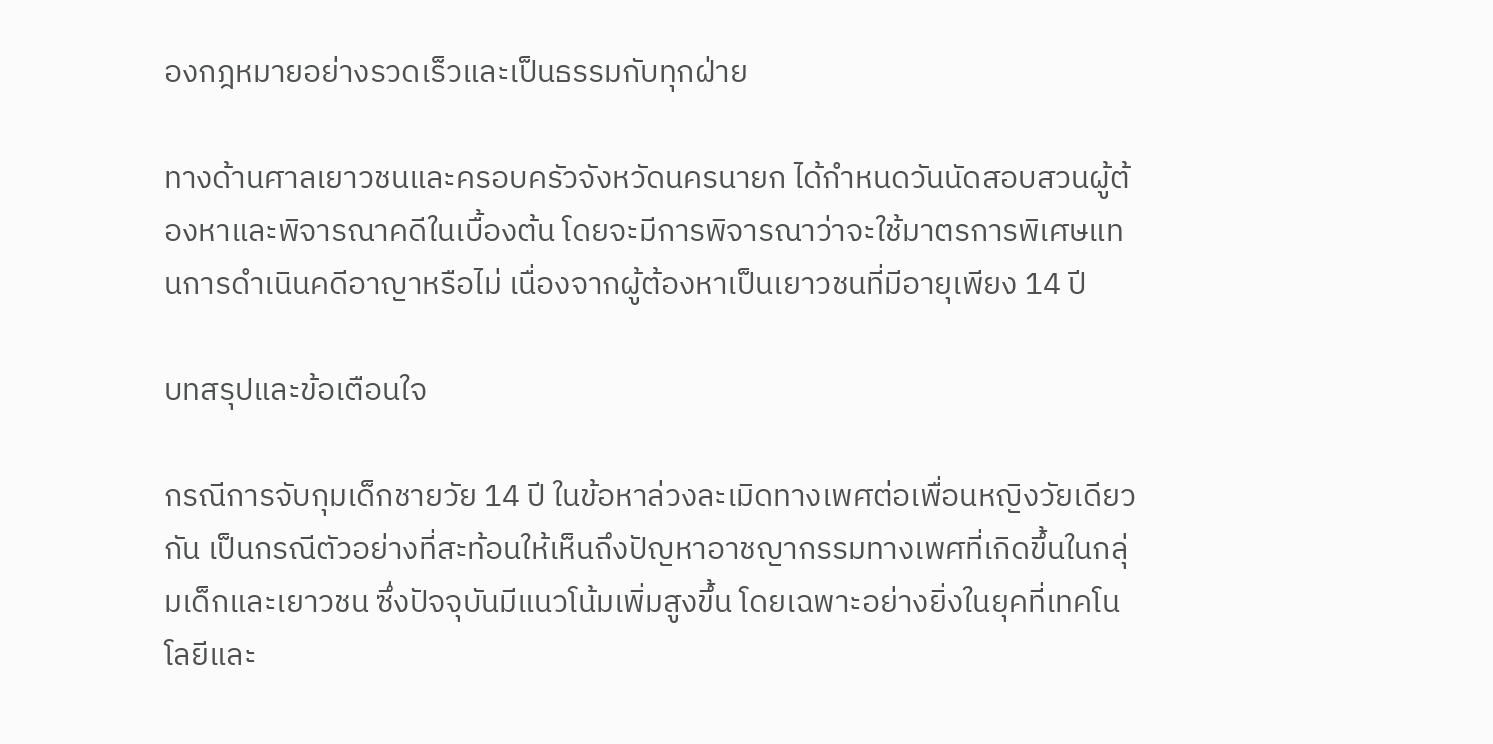องกฎหมายอย่างรวดเร็วและเป็นธรรมกับทุกฝ่าย

ทางด้านศาลเยาวชนและครอบครัวจังหวัดนครนายก ได้กำหนดวันนัดสอบสวนผู้ต้องหาและพิจารณาคดีในเบื้องต้น โดยจะมีการพิจารณาว่าจะใช้มาตรการพิเศษแทนการดำเนินคดีอาญาหรือไม่ เนื่องจากผู้ต้องหาเป็นเยาวชนที่มีอายุเพียง 14 ปี

บทสรุปและข้อเตือนใจ

กรณีการจับกุมเด็กชายวัย 14 ปี ในข้อหาล่วงละเมิดทางเพศต่อเพื่อนหญิงวัยเดียวกัน เป็นกรณีตัวอย่างที่สะท้อนให้เห็นถึงปัญหาอาชญากรรมทางเพศที่เกิดขึ้นในกลุ่มเด็กและเยาวชน ซึ่งปัจจุบันมีแนวโน้มเพิ่มสูงขึ้น โดยเฉพาะอย่างยิ่งในยุคที่เทคโนโลยีและ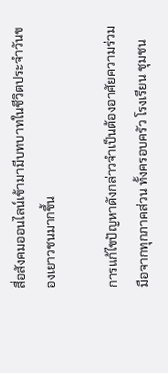สื่อสังคมออนไลน์เข้ามามีบทบาทในชีวิตประจำวันของเยาวชนมากขึ้น

การแก้ไขปัญหาดังกล่าวจำเป็นต้องอาศัยความร่วมมือจากทุกภาคส่วน ทั้งครอบครัว โรงเรียน ชุมชน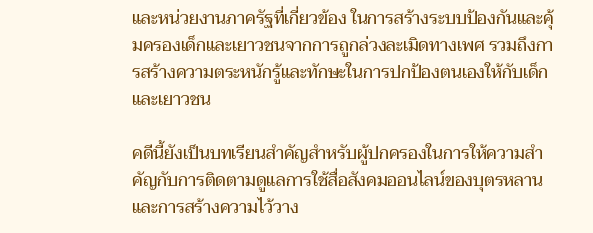และหน่วยงานภาครัฐที่เกี่ยวข้อง ในการสร้างระบบป้องกันและคุ้มครองเด็กและเยาวชนจากการถูกล่วงละเมิดทางเพศ รวมถึงการสร้างความตระหนักรู้และทักษะในการปกป้องตนเองให้กับเด็กและเยาวชน

คดีนี้ยังเป็นบทเรียนสำคัญสำหรับผู้ปกครองในการให้ความสำคัญกับการติดตามดูแลการใช้สื่อสังคมออนไลน์ของบุตรหลาน และการสร้างความไว้วาง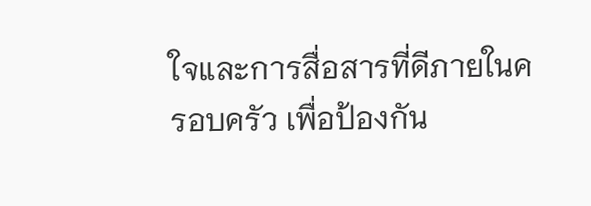ใจและการสื่อสารที่ดีภายในครอบครัว เพื่อป้องกัน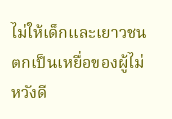ไม่ให้เด็กและเยาวชนตกเป็นเหยื่อของผู้ไม่หวังดี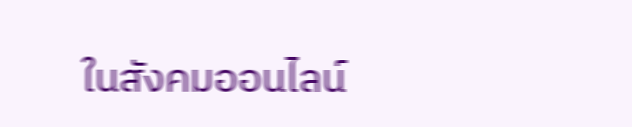ในสังคมออนไลน์